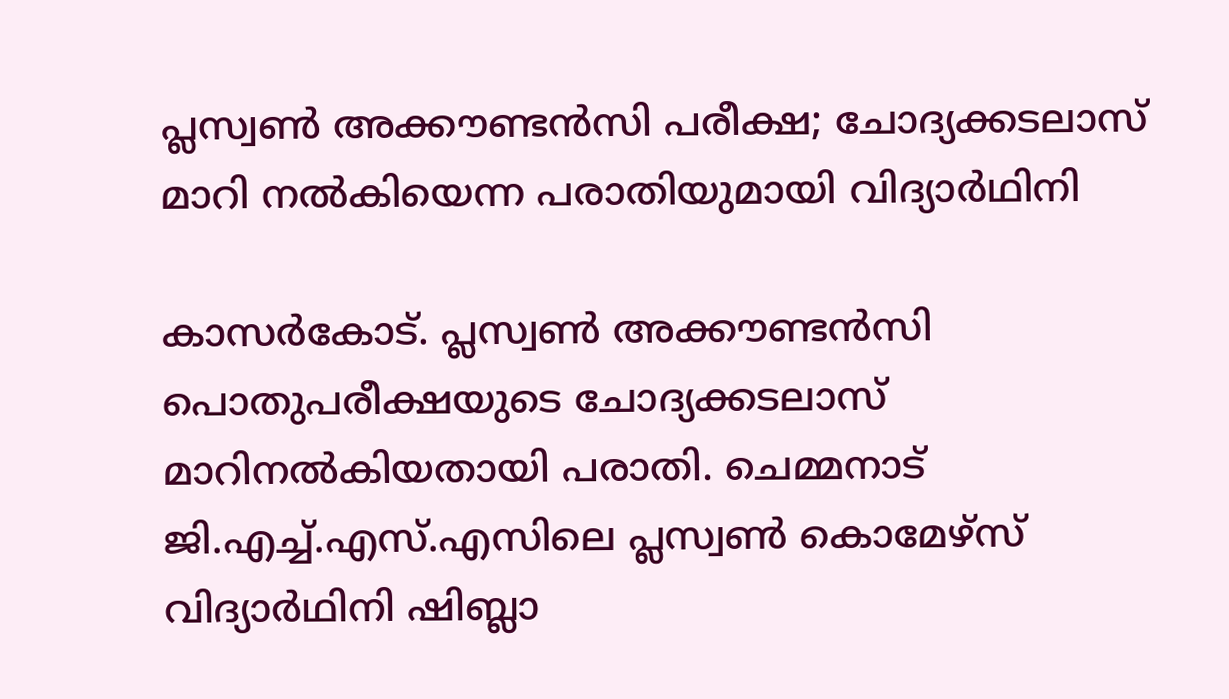പ്ലസ്വണ്‍ അക്കൗണ്ടന്‍സി പരീക്ഷ; ചോദ്യക്കടലാസ് മാറി നല്‍കിയെന്ന പരാതിയുമായി വിദ്യാര്‍ഥിനി

കാസര്‍കോട്. പ്ലസ്വണ്‍ അക്കൗണ്ടന്‍സി പൊതുപരീക്ഷയുടെ ചോദ്യക്കടലാസ് മാറിനല്‍കിയതായി പരാതി. ചെമ്മനാട് ജി.എച്ച്.എസ്.എസിലെ പ്ലസ്വണ്‍ കൊമേഴ്സ് വിദ്യാര്‍ഥിനി ഷിബ്ലാ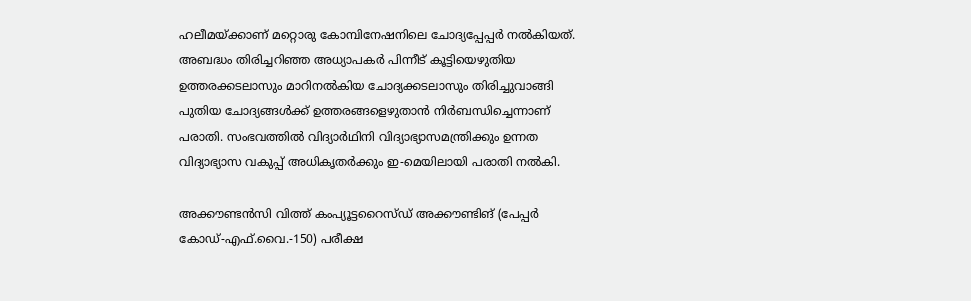ഹലീമയ്ക്കാണ് മറ്റൊരു കോമ്പിനേഷനിലെ ചോദ്യപ്പേപ്പര്‍ നല്‍കിയത്. അബദ്ധം തിരിച്ചറിഞ്ഞ അധ്യാപകര്‍ പിന്നീട് കൂട്ടിയെഴുതിയ ഉത്തരക്കടലാസും മാറിനല്‍കിയ ചോദ്യക്കടലാസും തിരിച്ചുവാങ്ങി പുതിയ ചോദ്യങ്ങള്‍ക്ക് ഉത്തരങ്ങളെഴുതാന്‍ നിര്‍ബന്ധിച്ചെന്നാണ് പരാതി. സംഭവത്തില്‍ വിദ്യാര്‍ഥിനി വിദ്യാഭ്യാസമന്ത്രിക്കും ഉന്നത വിദ്യാഭ്യാസ വകുപ്പ് അധികൃതര്‍ക്കും ഇ-മെയിലായി പരാതി നല്‍കി.

അക്കൗണ്ടന്‍സി വിത്ത് കംപ്യൂട്ടറൈസ്ഡ് അക്കൗണ്ടിങ് (പേപ്പര്‍ കോഡ്-എഫ്.വൈ.-150) പരീക്ഷ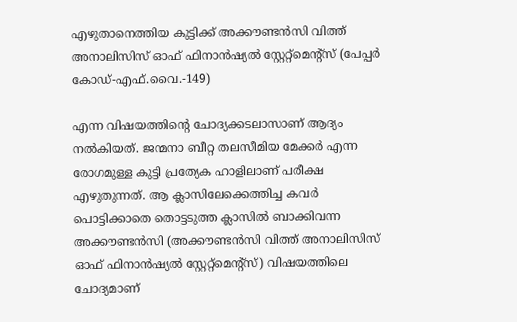എഴുതാനെത്തിയ കുട്ടിക്ക് അക്കൗണ്ടന്‍സി വിത്ത് അനാലിസിസ് ഓഫ് ഫിനാന്‍ഷ്യല്‍ സ്റ്റേറ്റ്മെന്റ്‌സ് (പേപ്പര്‍ കോഡ്-എഫ്.വൈ.-149)

എന്ന വിഷയത്തിന്റെ ചോദ്യക്കടലാസാണ് ആദ്യം നല്‍കിയത്. ജന്മനാ ബീറ്റ തലസീമിയ മേക്കര്‍ എന്ന രോഗമുള്ള കുട്ടി പ്രത്യേക ഹാളിലാണ് പരീക്ഷ എഴുതുന്നത്. ആ ക്ലാസിലേക്കെത്തിച്ച കവര്‍ പൊട്ടിക്കാതെ തൊട്ടടുത്ത ക്ലാസില്‍ ബാക്കിവന്ന അക്കൗണ്ടന്‍സി (അക്കൗണ്ടന്‍സി വിത്ത് അനാലിസിസ് ഓഫ് ഫിനാന്‍ഷ്യല്‍ സ്റ്റേറ്റ്മെന്റ്‌സ്) വിഷയത്തിലെ ചോദ്യമാണ്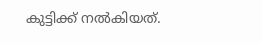കുട്ടിക്ക് നല്‍കിയത്.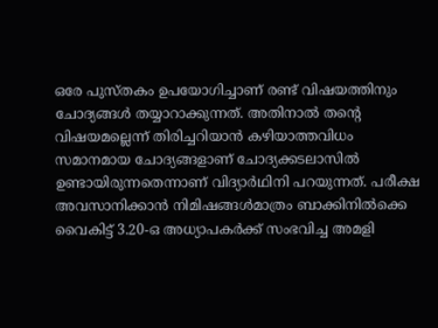ഒരേ പുസ്തകം ഉപയോഗിച്ചാണ് രണ്ട് വിഷയത്തിനും ചോദ്യങ്ങള്‍ തയ്യാറാക്കുന്നത്. അതിനാല്‍ തന്റെ വിഷയമല്ലെന്ന് തിരിച്ചറിയാന്‍ കഴിയാത്തവിധം സമാനമായ ചോദ്യങ്ങളാണ് ചോദ്യക്കടലാസില്‍ ഉണ്ടായിരുന്നതെന്നാണ് വിദ്യാര്‍ഥിനി പറയുന്നത്. പരീക്ഷ അവസാനിക്കാന്‍ നിമിഷങ്ങള്‍മാത്രം ബാക്കിനില്‍ക്കെ വൈകിട്ട് 3.20-ഒ അധ്യാപകര്‍ക്ക് സംഭവിച്ച അമളി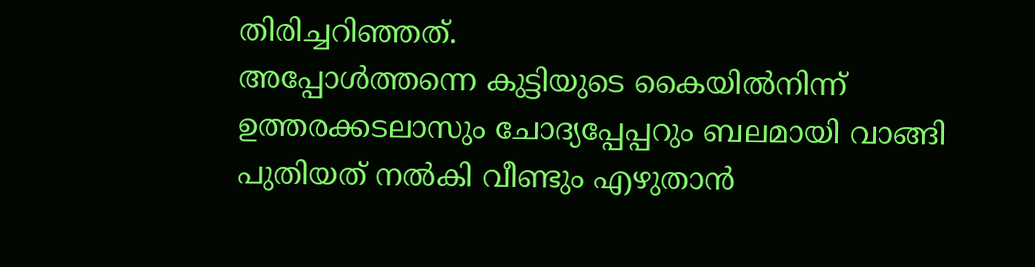തിരിച്ചറിഞ്ഞത്.
അപ്പോള്‍ത്തന്നെ കുട്ടിയുടെ കൈയില്‍നിന്ന് ഉത്തരക്കടലാസും ചോദ്യപ്പേപ്പറും ബലമായി വാങ്ങി പുതിയത് നല്‍കി വീണ്ടും എഴുതാന്‍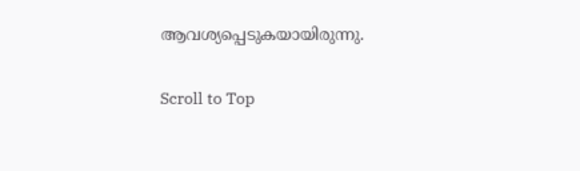ആവശ്യപ്പെടുകയായിരുന്നു.

Scroll to Top